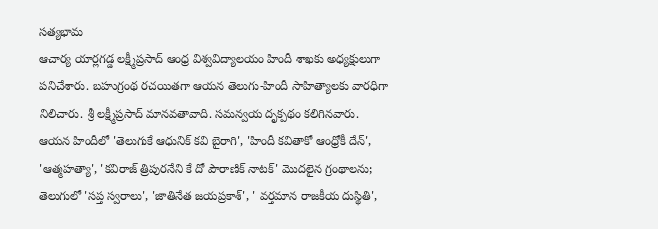సత్యభామ
ఆచార్య యార్లగడ్డ లక్ష్మీప్రసాద్ ఆంధ్ర విశ్వవిద్యాలయం హిందీ శాఖకు అధ్యక్షులుగా పనిచేశారు. బహుగ్రంథ రచయితగా ఆయన తెలుగు-హిందీ సాహిత్యాలకు వారధిగా నిలిచారు. శ్రీ లక్ష్మీప్రసాద్ మానవతావాది. సమన్వయ దృక్పథం కలిగినవారు.
ఆయన హిందీలో 'తెలుగుకే ఆధునిక్ కవి బైరాగి', 'హిందీ కవితాకో ఆంధ్రోకీ దేన్', 'ఆత్మహత్యా', 'కవిరాజ్ త్రిపురనేని కే దో పౌరాణిక్ నాటక్' మొదలైన గ్రంథాలను; తెలుగులో 'సప్త స్వరాలు', 'జాతినేత జయప్రకాశ్', ' వర్తమాన రాజకీయ దుస్థితి',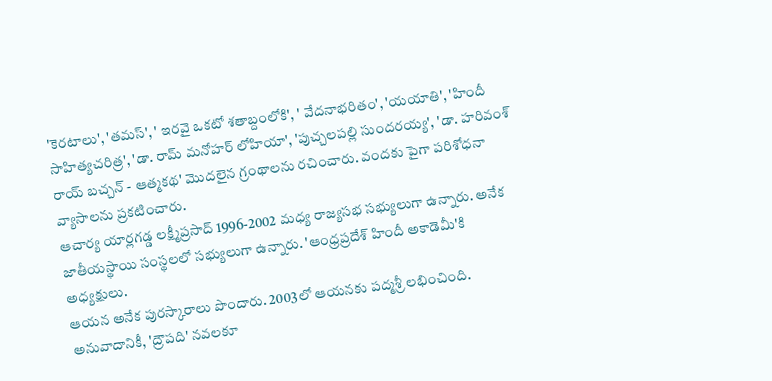'కెరటాలు', 'తమస్', ' ఇరవై ఒకటో శతాబ్దంలోకి', ' వేదనాభరితం', 'యయాతి', 'హిందీ సాహిత్యచరిత్ర', 'డా. రామ్ మనోహర్ లోహియా', 'పుచ్చలపల్లి సుందరయ్య', 'డా. హరివంశ్ రాయ్ బచ్చన్ - ఆత్మకథ' మొదలైన గ్రంథాలను రచించారు. వందకు పైగా పరిశోధనా వ్యాసాలను ప్రకటించారు.
ఆచార్య యార్లగడ్డ లక్ష్మీప్రసాద్ 1996-2002 మధ్య రాజ్యసభ సభ్యులుగా ఉన్నారు. అనేక జాతీయస్థాయి సంస్థలలో సభ్యులుగా ఉన్నారు. 'ఆంధ్రప్రదేశ్ హిందీ అకాడెమీ'కి అధ్యక్షులు.
ఆయన అనేక పురస్కారాలు పొందారు. 2003లో ఆయనకు పద్మశ్రీ లభించింది. అనువాదానికీ, 'ద్రౌపది' నవలకూ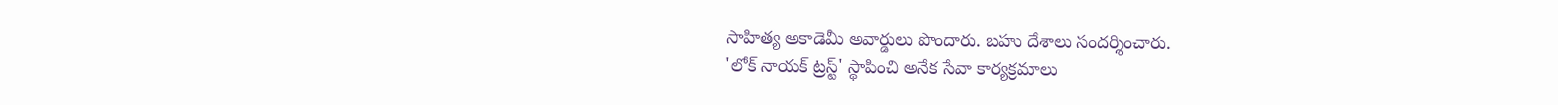సాహిత్య అకాడెమీ అవార్డులు పొందారు. బహు దేశాలు సందర్శించారు.
'లోక్ నాయక్ ట్రస్ట్' స్థాపించి అనేక సేవా కార్యక్రమాలు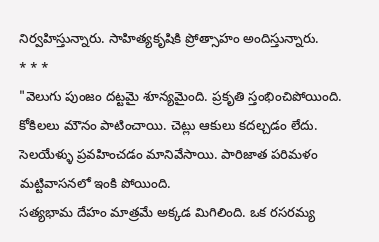నిర్వహిస్తున్నారు. సాహిత్యకృషికి ప్రోత్సాహం అందిస్తున్నారు.
* * *
"వెలుగు పుంజం దట్టమై శూన్యమైంది. ప్రకృతి స్తంభించిపోయింది. కోకిలలు మౌనం పాటించాయి. చెట్లు ఆకులు కదల్చడం లేదు. సెలయేళ్ళు ప్రవహించడం మానివేసాయి. పారిజాత పరిమళం మట్టివాసనలో ఇంకి పోయింది.
సత్యభామ దేహం మాత్రమే అక్కడ మిగిలింది. ఒక రసరమ్య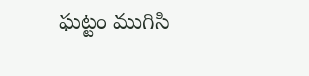ఘట్టం ముగిసి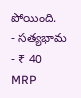పోయింది.
- సత్యభామ
- ₹ 40 MRP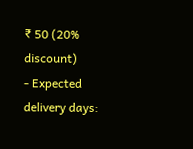₹ 50 (20% discount)
- Expected delivery days: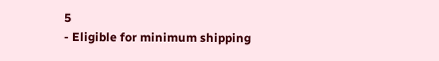5
- Eligible for minimum shipping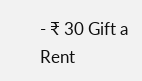- ₹ 30 Gift a Rent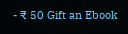- ₹ 50 Gift an Ebook